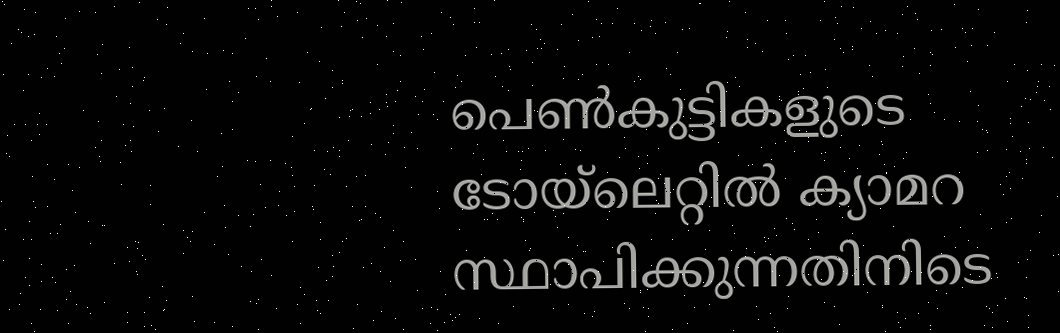പെണ്‍കുട്ടികളുടെ ടോയ്‌ലെറ്റില്‍ ക്യാമറ സ്ഥാപിക്കുന്നതിനിടെ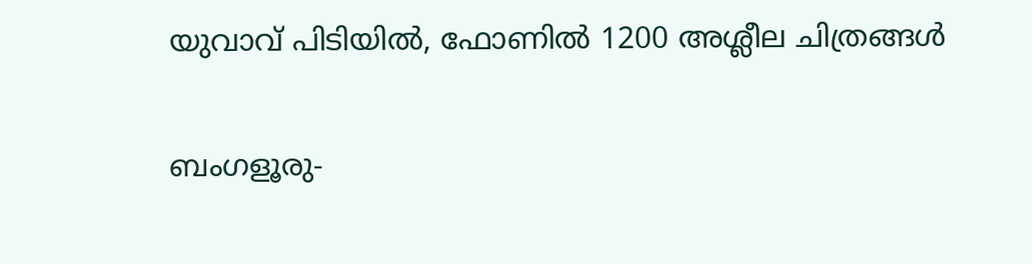യുവാവ് പിടിയില്‍, ഫോണില്‍ 1200 അശ്ലീല ചിത്രങ്ങള്‍

ബംഗളൂരു-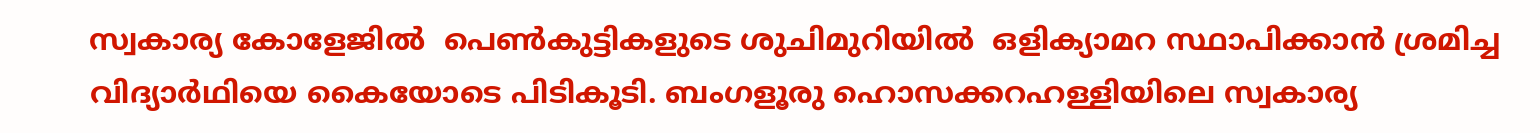സ്വകാര്യ കോളേജില്‍  പെണ്‍കുട്ടികളുടെ ശുചിമുറിയില്‍  ഒളിക്യാമറ സ്ഥാപിക്കാന്‍ ശ്രമിച്ച വിദ്യാര്‍ഥിയെ കൈയോടെ പിടികൂടി. ബംഗളൂരു ഹൊസക്കറഹള്ളിയിലെ സ്വകാര്യ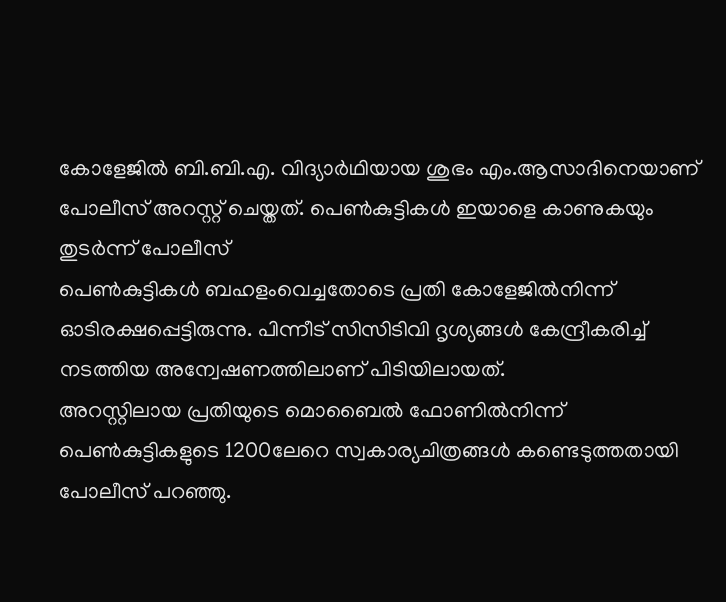കോളേജില്‍ ബി.ബി.എ. വിദ്യാര്‍ഥിയായ ശുഭം എം.ആസാദിനെയാണ് പോലീസ് അറസ്റ്റ് ചെയ്തത്. പെണ്‍കുട്ടികള്‍ ഇയാളെ കാണുകയും തുടര്‍ന്ന് പോലീസ്
പെണ്‍കുട്ടികള്‍ ബഹളംവെച്ചതോടെ പ്രതി കോളേജില്‍നിന്ന് ഓടിരക്ഷപ്പെട്ടിരുന്നു. പിന്നീട് സിസിടിവി ദൃശ്യങ്ങള്‍ കേന്ദ്രീകരിച്ച് നടത്തിയ അന്വേഷണത്തിലാണ് പിടിയിലായത്.
അറസ്റ്റിലായ പ്രതിയുടെ മൊബൈല്‍ ഫോണില്‍നിന്ന് പെണ്‍കുട്ടികളുടെ 1200ലേറെ സ്വകാര്യചിത്രങ്ങള്‍ കണ്ടെടുത്തതായി പോലീസ് പറഞ്ഞു.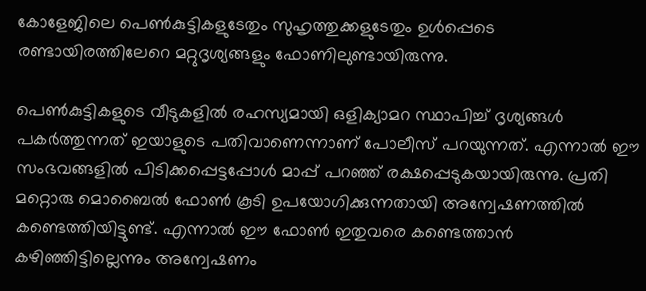കോളേജിലെ പെണ്‍കുട്ടികളുടേതും സുഹൃത്തുക്കളുടേതും ഉള്‍പ്പെടെ രണ്ടായിരത്തിലേറെ മറ്റുദൃശ്യങ്ങളും ഫോണിലുണ്ടായിരുന്നു.

പെണ്‍കുട്ടികളുടെ വീടുകളില്‍ രഹസ്യമായി ഒളിക്യാമറ സ്ഥാപിച്ച് ദൃശ്യങ്ങള്‍ പകര്‍ത്തുന്നത് ഇയാളുടെ പതിവാണെന്നാണ് പോലീസ് പറയുന്നത്. എന്നാല്‍ ഈ സംഭവങ്ങളില്‍ പിടിക്കപ്പെട്ടപ്പോള്‍ മാപ്പ് പറഞ്ഞ് രക്ഷപ്പെടുകയായിരുന്നു. പ്രതി മറ്റൊരു മൊബൈല്‍ ഫോണ്‍ കൂടി ഉപയോഗിക്കുന്നതായി അന്വേഷണത്തില്‍ കണ്ടെത്തിയിട്ടുണ്ട്. എന്നാല്‍ ഈ ഫോണ്‍ ഇതുവരെ കണ്ടെത്താന്‍ കഴിഞ്ഞിട്ടില്ലെന്നും അന്വേഷണം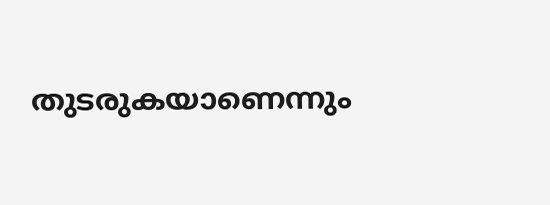തുടരുകയാണെന്നും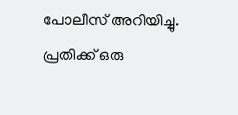പോലീസ് അറിയിച്ചു. പ്രതിക്ക് ഒരു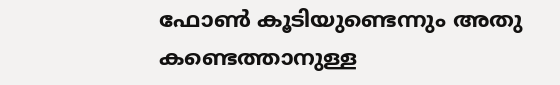ഫോണ്‍ കൂടിയുണ്ടെന്നും അതു കണ്ടെത്താനുള്ള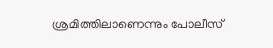ശ്രമിത്തിലാണെന്നും പോലീസ്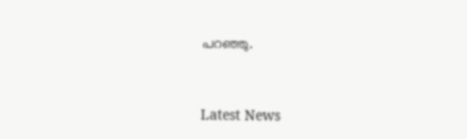പറഞ്ഞു.



Latest News